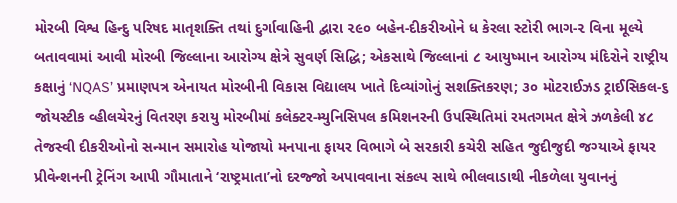મોરબી વિશ્વ હિન્દુ પરિષદ માતૃશક્તિ તથાં દુર્ગાવાહિની દ્વારા ૨૯૦ બહેન-દીકરીઓને ધ કેરલા સ્ટોરી ભાગ-૨ વિના મૂલ્યે બતાવવામાં આવી મોરબી જિલ્લાના આરોગ્ય ક્ષેત્રે સુવર્ણ સિદ્ધિ; એકસાથે જિલ્લાનાં ૮ આયુષ્માન આરોગ્ય મંદિરોને રાષ્ટ્રીય કક્ષાનું ‘NQAS’ પ્રમાણપત્ર એનાયત મોરબીની વિકાસ વિદ્યાલય ખાતે દિવ્યાંગોનું સશક્તિકરણ; ૩૦ મોટરાઈઝડ ટ્રાઈસિકલ-૬ જોયસ્ટીક વ્હીલચેરનું વિતરણ કરાયુ મોરબીમાં કલેક્ટર-મ્યુનિસિપલ કમિશનરની ઉપસ્થિતિમાં રમતગમત ક્ષેત્રે ઝળકેલી ૪૮ તેજસ્વી દીકરીઓનો સન્માન સમારોહ યોજાયો મનપાના ફાયર વિભાગે બે સરકારી કચેરી સહિત જુદીજુદી જગ્યાએ ફાયર પ્રીવેન્શનની ટ્રેનિંગ આપી ગૌમાતાને ‘રાષ્ટ્રમાતા’નો દરજ્જો અપાવવાના સંકલ્પ સાથે ભીલવાડાથી નીકળેલા યુવાનનું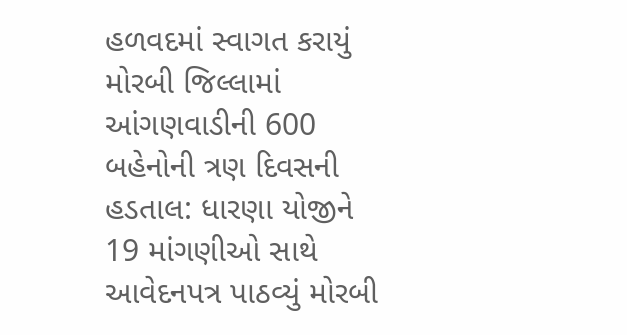હળવદમાં સ્વાગત કરાયું મોરબી જિલ્લામાં આંગણવાડીની 600 બહેનોની ત્રણ દિવસની હડતાલ: ધારણા યોજીને 19 માંગણીઓ સાથે આવેદનપત્ર પાઠવ્યું મોરબી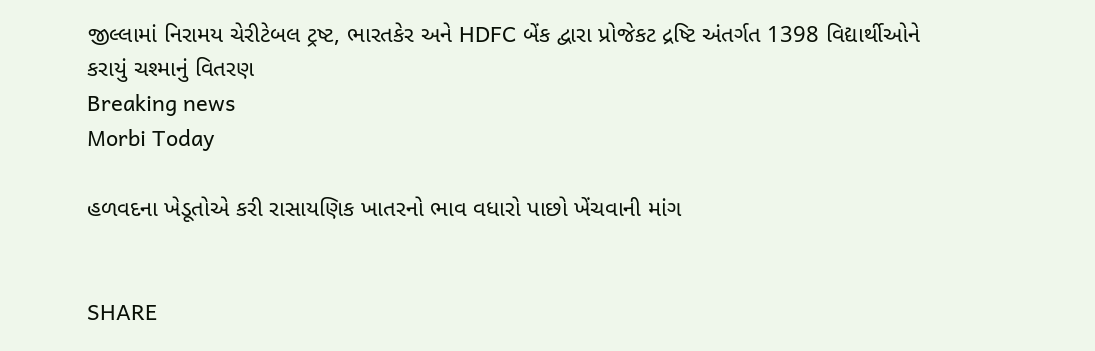જીલ્લામાં નિરામય ચેરીટેબલ ટ્રષ્ટ, ભારતકેર અને HDFC બેંક દ્વારા પ્રોજેકટ દ્રષ્ટિ અંતર્ગત 1398 વિદ્યાર્થીઓને કરાયું ચશ્માનું વિતરણ
Breaking news
Morbi Today

હળવદના ખેડૂતોએ કરી રાસાયણિક ખાતરનો ભાવ વધારો પાછો ખેંચવાની માંગ


SHARE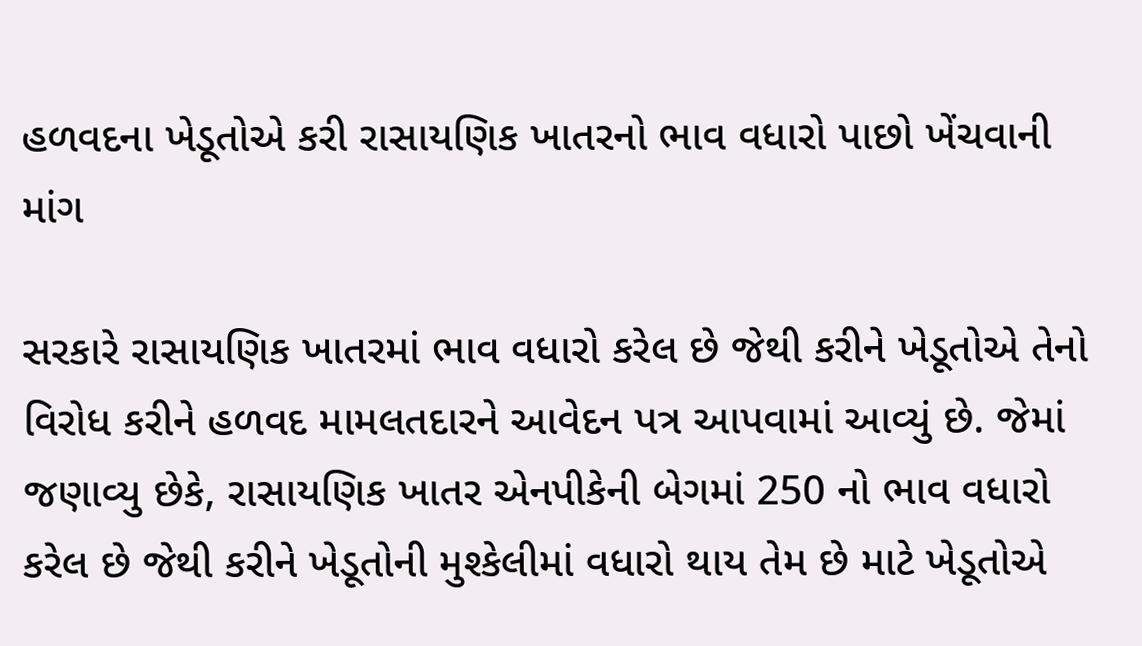હળવદના ખેડૂતોએ કરી રાસાયણિક ખાતરનો ભાવ વધારો પાછો ખેંચવાની માંગ

સરકારે રાસાયણિક ખાતરમાં ભાવ વધારો કરેલ છે જેથી કરીને ખેડૂતોએ તેનો વિરોધ કરીને હળવદ મામલતદારને આવેદન પત્ર આપવામાં આવ્યું છે. જેમાં જણાવ્યુ છેકે, રાસાયણિક ખાતર એનપીકેની બેગમાં 250 નો ભાવ વધારો કરેલ છે જેથી કરીને ખેડૂતોની મુશ્કેલીમાં વધારો થાય તેમ છે માટે ખેડૂતોએ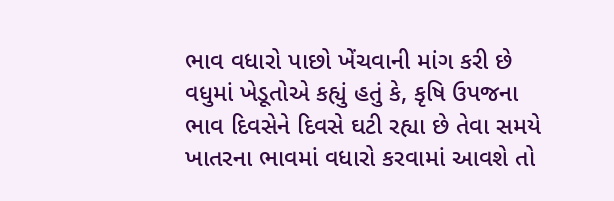ભાવ વધારો પાછો ખેંચવાની માંગ કરી છે વધુમાં ખેડૂતોએ કહ્યું હતું કે, કૃષિ ઉપજના ભાવ દિવસેને દિવસે ઘટી રહ્યા છે તેવા સમયે ખાતરના ભાવમાં વધારો કરવામાં આવશે તો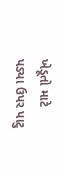ખેડૂતો માટે પડ્યા ઉપર પાટુ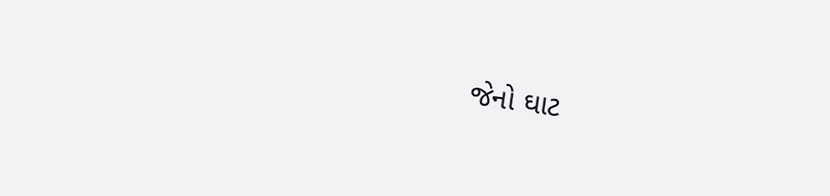જેનો ઘાટ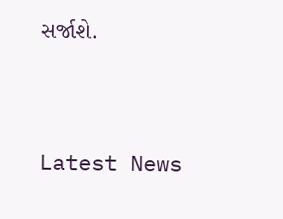સર્જાશે.




Latest News